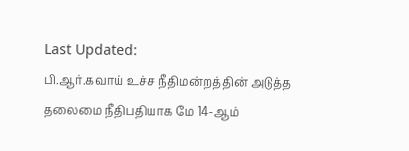Last Updated:
பி.ஆர்.கவாய் உச்ச நீதிமன்றத்தின் அடுத்த தலைமை நீதிபதியாக மே 14-ஆம்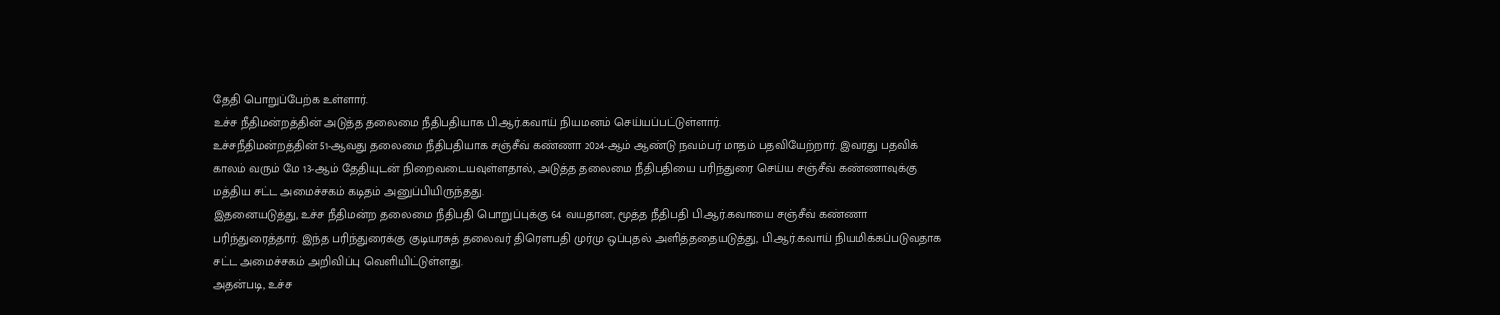தேதி பொறுப்பேற்க உள்ளார்.
உச்ச நீதிமன்றத்தின் அடுத்த தலைமை நீதிபதியாக பி.ஆர்.கவாய் நியமனம் செய்யப்பட்டுள்ளார்.
உச்சநீதிமன்றத்தின் 51-ஆவது தலைமை நீதிபதியாக சஞ்சீவ் கண்ணா 2024-ஆம் ஆண்டு நவம்பர் மாதம் பதவியேற்றார். இவரது பதவிக் காலம் வரும் மே 13-ஆம் தேதியுடன் நிறைவடையவுள்ளதால், அடுத்த தலைமை நீதிபதியை பரிந்துரை செய்ய சஞ்சீவ் கண்ணாவுக்கு மத்திய சட்ட அமைச்சகம் கடிதம் அனுப்பியிருந்தது.
இதனையடுத்து, உச்ச நீதிமன்ற தலைமை நீதிபதி பொறுப்புக்கு 64 வயதான, மூத்த நீதிபதி பி.ஆர்.கவாயை சஞ்சீவ் கண்ணா பரிந்துரைத்தார். இந்த பரிந்துரைக்கு குடியரசுத் தலைவர் திரௌபதி முர்மு ஒப்புதல் அளித்ததையடுத்து, பி.ஆர்.கவாய் நியமிக்கப்படுவதாக சட்ட அமைச்சகம் அறிவிப்பு வெளியிட்டுள்ளது.
அதன்படி, உச்ச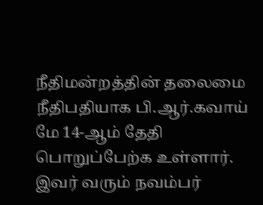நீதிமன்றத்தின் தலைமை நீதிபதியாக பி.ஆர்.கவாய் மே 14-ஆம் தேதி பொறுப்பேற்க உள்ளார். இவர் வரும் நவம்பர்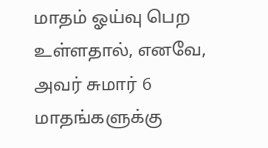மாதம் ஓய்வு பெற உள்ளதால், எனவே, அவர் சுமார் 6 மாதங்களுக்கு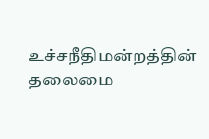உச்சநீதிமன்றத்தின் தலைமை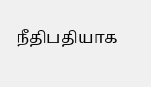நீதிபதியாக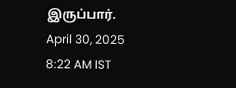இருப்பார்.
April 30, 2025 8:22 AM IST